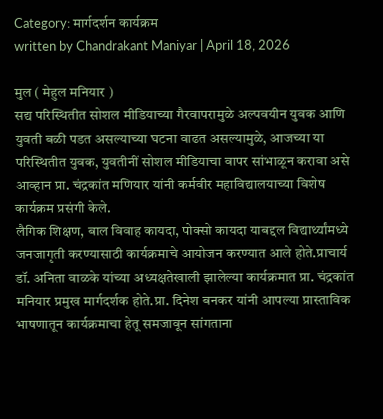Category: मार्गदर्शन कार्यक्रम
written by Chandrakant Maniyar | April 18, 2026

मुल ( मेहुल मनियार )
सद्य परिस्थितीत सोशल मीडियाच्या गैरवापरामुळे अल्पवयीन युवक आणि युवती बळी पडत असल्याच्या घटना वाढत असल्यामुळे, आजच्या या परिस्थितीत युवक, युवतीनीं सोशल मीडियाचा वापर सांभाळून करावा असे आव्हान प्रा. चंद्रकांत मणियार यांनी कर्मवीर महाविद्यालयाच्या विशेष कार्यक्रम प्रसंगी केले.
लैगिक शिक्षण, बाल विवाह कायदा, पोक्सो कायदा याबद्दल विद्यार्थ्यांमध्ये जनजागृती करण्यासाठी कार्यक्रमाचे आयोजन करण्यात आले होते.प्राचार्य डॉ. अनिता वाळके यांच्या अध्यक्षतेखाली झालेल्या कार्यक्रमात प्रा. चंद्रकांत मनियार प्रमुख मार्गदर्शक होते.प्रा. दिनेश बनकर यांनी आपल्या प्रास्ताविक भाषणातून कार्यक्रमाचा हेतू समजावून सांगताना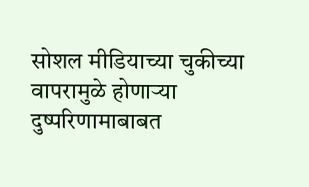सोशल मीडियाच्या चुकीच्या वापरामुळे होणाऱ्या दुष्परिणामाबाबत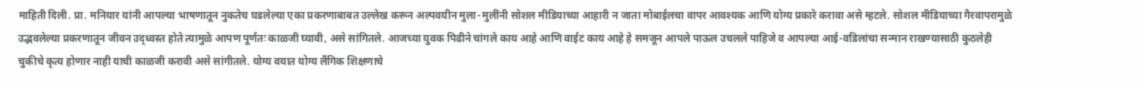माहिती दिली. प्रा. मनियार यांनी आपल्या भाषणातून नुकतेच घडलेल्या एका प्रकरणाबाबत उल्लेख करून अल्पवयीन मुला-मुलींनी सोशल मीडियाच्या आहारी न जाता मोबाईलचा वापर आवश्यक आणि योग्य प्रकारे करावा असे म्हटले. सोशल मीडियाच्या गैरवापरामुळे उद्भवलेल्या प्रकरणातून जीवन उद्ध्वस्त होते त्यामुळे आपण पूर्णतः काळजी घ्यावी, असे सांगितले. आजच्या युवक पिढीने चांगले काय आहे आणि वाईट काय आहे हे समजून आपले पाऊल उचलले पाहिजे व आपल्या आई-वडिलांचा सन्मान राखण्यासाठी कुठलेही चुकीचे कृत्य होणार नाही याची काळजी करावी असे सांगीतले. योग्य वयात योग्य लैंगिक शिक्षणाचे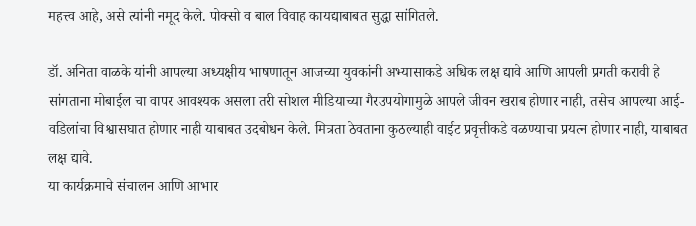महत्त्व आहे, असे त्यांनी नमूद केले. पोक्सो व बाल विवाह कायद्याबाबत सुद्धा सांगितले.

डॉ. अनिता वाळके यांनी आपल्या अध्यक्षीय भाषणातून आजच्या युवकांनी अभ्यासाकडे अधिक लक्ष द्यावे आणि आपली प्रगती करावी हे सांगताना मोबाईल चा वापर आवश्यक असला तरी सोशल मीडियाच्या गैरउपयोगामुळे आपले जीवन खराब होणार नाही, तसेच आपल्या आई-वडिलांचा विश्वासघात होणार नाही याबाबत उदबोधन केले. मित्रता ठेवताना कुठल्याही वाईट प्रवृत्तीकडे वळण्याचा प्रयत्न होणार नाही, याबाबत लक्ष द्यावे.
या कार्यक्रमाचे संचालन आणि आभार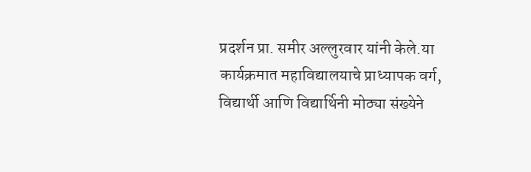प्रदर्शन प्रा. समीर अल्लुरवार यांनी केले.या कार्यक्रमात महाविद्यालयाचे प्राध्यापक वर्ग, विद्यार्थी आणि विद्यार्थिनी मोठ्या संख्येने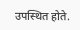उपस्थित होते.